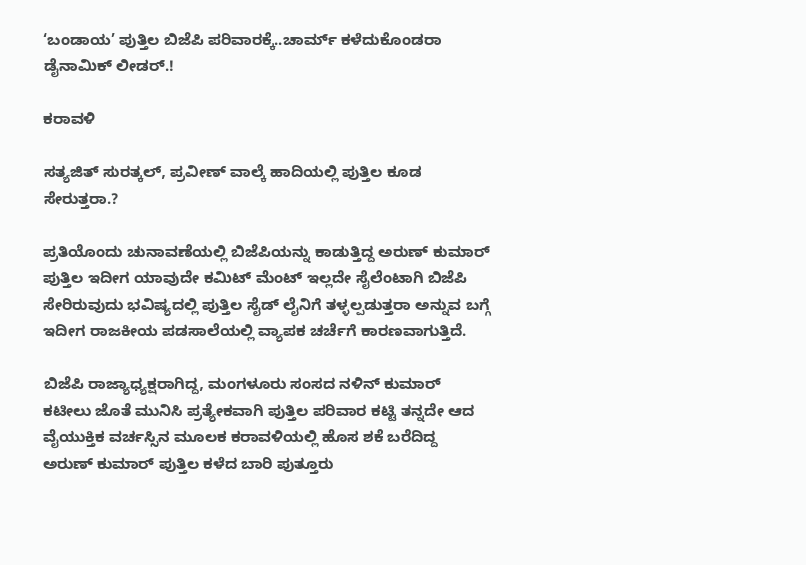‘ಬಂಡಾಯ’ ಪುತ್ತಿಲ ಬಿಜೆಪಿ ಪರಿವಾರಕ್ಕೆ..ಚಾರ್ಮ್ ಕಳೆದುಕೊಂಡರಾ ಡೈನಾಮಿಕ್ ಲೀಡರ್.!

ಕರಾವಳಿ

ಸತ್ಯಜಿತ್ ಸುರತ್ಕಲ್, ಪ್ರವೀಣ್ ವಾಲ್ಕೆ ಹಾದಿಯಲ್ಲಿ ಪುತ್ತಿಲ ಕೂಡ ಸೇರುತ್ತರಾ.?

ಪ್ರತಿಯೊಂದು ಚುನಾವಣೆಯಲ್ಲಿ ಬಿಜೆಪಿಯನ್ನು ಕಾಡುತ್ತಿದ್ದ ಅರುಣ್ ಕುಮಾರ್ ಪುತ್ತಿಲ ಇದೀಗ ಯಾವುದೇ ಕಮಿಟ್ ಮೆಂಟ್ ಇಲ್ಲದೇ ಸೈಲೆಂಟಾಗಿ ಬಿಜೆಪಿ ಸೇರಿರುವುದು ಭವಿಷ್ಯದಲ್ಲಿ ಪುತ್ತಿಲ ಸೈಡ್ ಲೈನಿಗೆ ತಳ್ಳಲ್ಪಡುತ್ತರಾ ಅನ್ನುವ ಬಗ್ಗೆ ಇದೀಗ ರಾಜಕೀಯ ಪಡಸಾಲೆಯಲ್ಲಿ ವ್ಯಾಪಕ ಚರ್ಚೆಗೆ ಕಾರಣವಾಗುತ್ತಿದೆ.

ಬಿಜೆಪಿ ರಾಜ್ಯಾಧ್ಯಕ್ಷರಾಗಿದ್ದ, ಮಂಗಳೂರು ಸಂಸದ ನಳಿನ್ ಕುಮಾರ್ ಕಟೀಲು ಜೊತೆ ಮುನಿಸಿ ಪ್ರತ್ಯೇಕವಾಗಿ ಪುತ್ತಿಲ ಪರಿವಾರ ಕಟ್ಟಿ ತನ್ನದೇ ಆದ ವೈಯುಕ್ತಿಕ ವರ್ಚಸ್ಸಿನ ಮೂಲಕ ಕರಾವಳಿಯಲ್ಲಿ ಹೊಸ ಶಕೆ ಬರೆದಿದ್ದ ಅರುಣ್ ಕುಮಾರ್ ಪುತ್ತಿಲ ಕಳೆದ ಬಾರಿ ಪುತ್ತೂರು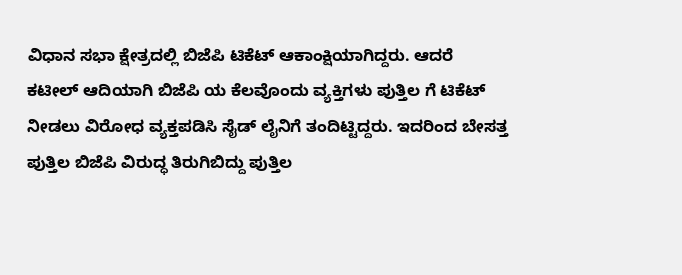ವಿಧಾನ ಸಭಾ ಕ್ಷೇತ್ರದಲ್ಲಿ ಬಿಜೆಪಿ ಟಿಕೆಟ್ ಆಕಾಂಕ್ಷಿಯಾಗಿದ್ದರು. ಆದರೆ ಕಟೀಲ್ ಆದಿಯಾಗಿ ಬಿಜೆಪಿ ಯ ಕೆಲವೊಂದು ವ್ಯಕ್ತಿಗಳು ಪುತ್ತಿಲ ಗೆ ಟಿಕೆಟ್ ನೀಡಲು ವಿರೋಧ ವ್ಯಕ್ತಪಡಿಸಿ ಸೈಡ್ ಲೈನಿಗೆ ತಂದಿಟ್ಟಿದ್ದರು. ಇದರಿಂದ ಬೇಸತ್ತ ಪುತ್ತಿಲ ಬಿಜೆಪಿ ವಿರುದ್ಧ ತಿರುಗಿಬಿದ್ದು ಪುತ್ತಿಲ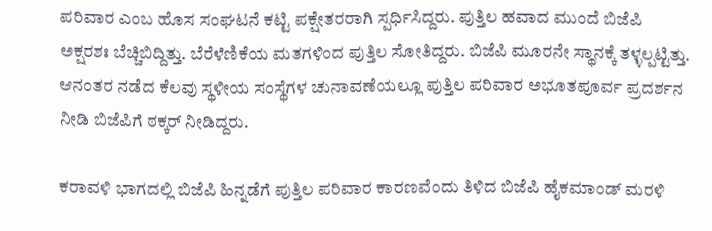ಪರಿವಾರ ಎಂಬ ಹೊಸ ಸಂಘಟನೆ ಕಟ್ಟಿ ಪಕ್ಷೇತರರಾಗಿ ಸ್ಪರ್ಧಿಸಿದ್ದರು. ಪುತ್ತಿಲ ಹವಾದ ಮುಂದೆ ಬಿಜೆಪಿ ಅಕ್ಷರಶಃ ಬೆಚ್ಚಿಬಿದ್ದಿತ್ತು. ಬೆರೆಳೆಣಿಕೆಯ ಮತಗಳಿಂದ ಪುತ್ತಿಲ ಸೋತಿದ್ದರು. ಬಿಜೆಪಿ ಮೂರನೇ ಸ್ಥಾನಕ್ಕೆ ತಳ್ಳಲ್ಪಟ್ಟಿತ್ತು. ಆನಂತರ ನಡೆದ ಕೆಲವು ಸ್ಥಳೀಯ ಸಂಸ್ಥೆಗಳ ಚುನಾವಣೆಯಲ್ಲೂ ಪುತ್ತಿಲ ಪರಿವಾರ ಅಭೂತಪೂರ್ವ ಪ್ರದರ್ಶನ ನೀಡಿ ಬಿಜೆಪಿಗೆ ಠಕ್ಕರ್ ನೀಡಿದ್ದರು.

ಕರಾವಳಿ ಭಾಗದಲ್ಲಿ ಬಿಜೆಪಿ ಹಿನ್ನಡೆಗೆ ಪುತ್ತಿಲ ಪರಿವಾರ ಕಾರಣವೆಂದು ತಿಳಿದ ಬಿಜೆಪಿ ಹೈಕಮಾಂಡ್ ಮರಳಿ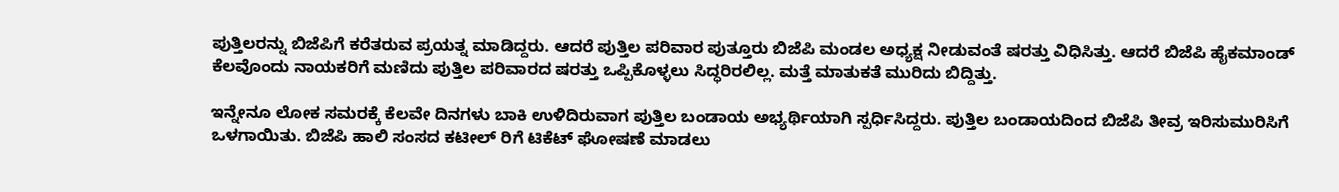ಪುತ್ತಿಲರನ್ನು ಬಿಜೆಪಿಗೆ ಕರೆತರುವ ಪ್ರಯತ್ನ ಮಾಡಿದ್ದರು. ಆದರೆ ಪುತ್ತಿಲ ಪರಿವಾರ ಪುತ್ತೂರು ಬಿಜೆಪಿ ಮಂಡಲ ಅಧ್ಯಕ್ಷ ನೀಡುವಂತೆ ಷರತ್ತು ವಿಧಿಸಿತ್ತು. ಆದರೆ ಬಿಜೆಪಿ ಹೈಕಮಾಂಡ್ ಕೆಲವೊಂದು ನಾಯಕರಿಗೆ ಮಣಿದು ಪುತ್ತಿಲ ಪರಿವಾರದ ಷರತ್ತು ಒಪ್ಪಿಕೊಳ್ಳಲು ಸಿದ್ಧರಿರಲಿಲ್ಲ. ಮತ್ತೆ ಮಾತುಕತೆ ಮುರಿದು ಬಿದ್ದಿತ್ತು.

ಇನ್ನೇನೂ ಲೋಕ ಸಮರಕ್ಕೆ ಕೆಲವೇ ದಿನಗಳು ಬಾಕಿ ಉಳಿದಿರುವಾಗ ಪುತ್ತಿಲ ಬಂಡಾಯ ಅಭ್ಯರ್ಥಿಯಾಗಿ ಸ್ಪರ್ಧಿಸಿದ್ದರು. ಪುತ್ತಿಲ ಬಂಡಾಯದಿಂದ ಬಿಜೆಪಿ ತೀವ್ರ ಇರಿಸುಮುರಿಸಿಗೆ ಒಳಗಾಯಿತು. ಬಿಜೆಪಿ ಹಾಲಿ ಸಂಸದ ಕಟೀಲ್ ರಿಗೆ ಟಿಕೆಟ್ ಘೋಷಣೆ ಮಾಡಲು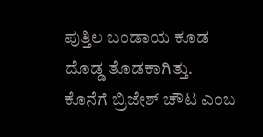ಪುತ್ತಿಲ ಬಂಡಾಯ ಕೂಡ ದೊಡ್ಡ ತೊಡಕಾಗಿತ್ತು. ಕೊನೆಗೆ ಬ್ರಿಜೇಶ್ ಚೌಟ ಎಂಬ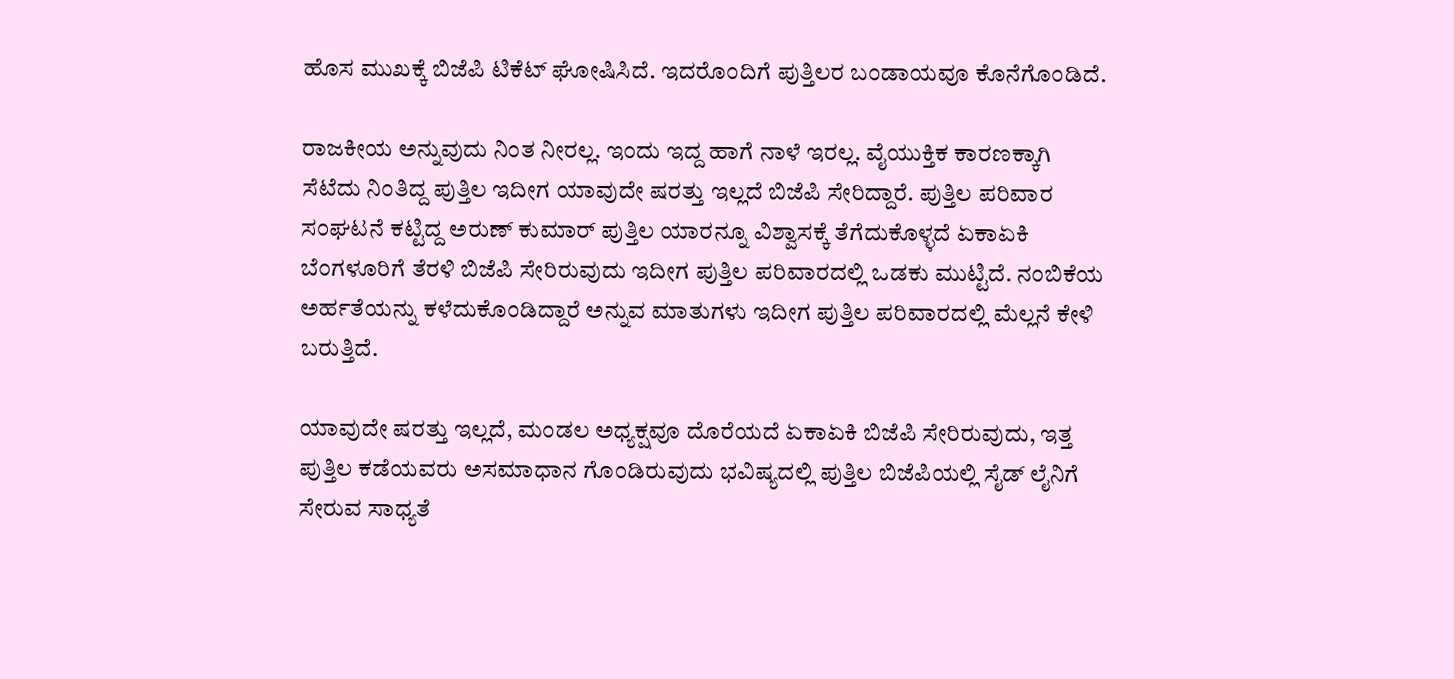ಹೊಸ ಮುಖಕ್ಕೆ ಬಿಜೆಪಿ ಟಿಕೆಟ್ ಘೋಷಿಸಿದೆ. ಇದರೊಂದಿಗೆ ಪುತ್ತಿಲರ ಬಂಡಾಯವೂ ಕೊನೆಗೊಂಡಿದೆ.

ರಾಜಕೀಯ ಅನ್ನುವುದು ನಿಂತ ನೀರಲ್ಲ. ಇಂದು ಇದ್ದ ಹಾಗೆ ನಾಳೆ ಇರಲ್ಲ. ವೈಯುಕ್ತಿಕ ಕಾರಣಕ್ಕಾಗಿ ಸೆಟೆದು ನಿಂತಿದ್ದ ಪುತ್ತಿಲ ಇದೀಗ ಯಾವುದೇ ಷರತ್ತು ಇಲ್ಲದೆ ಬಿಜೆಪಿ ಸೇರಿದ್ದಾರೆ. ಪುತ್ತಿಲ ಪರಿವಾರ ಸಂಘಟನೆ ಕಟ್ಟಿದ್ದ ಅರುಣ್ ಕುಮಾರ್ ಪುತ್ತಿಲ ಯಾರನ್ನೂ ವಿಶ್ವಾಸಕ್ಕೆ ತೆಗೆದುಕೊಳ್ಳದೆ ಏಕಾಏಕಿ ಬೆಂಗಳೂರಿಗೆ ತೆರಳಿ ಬಿಜೆಪಿ ಸೇರಿರುವುದು ಇದೀಗ ಪುತ್ತಿಲ ಪರಿವಾರದಲ್ಲಿ ಒಡಕು ಮುಟ್ಟಿದೆ. ನಂಬಿಕೆಯ ಅರ್ಹತೆಯನ್ನು ಕಳೆದುಕೊಂಡಿದ್ದಾರೆ ಅನ್ನುವ ಮಾತುಗಳು ಇದೀಗ ಪುತ್ತಿಲ ಪರಿವಾರದಲ್ಲಿ ಮೆಲ್ಲನೆ ಕೇಳಿ ಬರುತ್ತಿದೆ.

ಯಾವುದೇ ಷರತ್ತು ಇಲ್ಲದೆ, ಮಂಡಲ ಅಧ್ಯಕ್ಷವೂ ದೊರೆಯದೆ ಏಕಾಏಕಿ ಬಿಜೆಪಿ ಸೇರಿರುವುದು, ಇತ್ತ ಪುತ್ತಿಲ ಕಡೆಯವರು ಅಸಮಾಧಾನ ಗೊಂಡಿರುವುದು ಭವಿಷ್ಯದಲ್ಲಿ ಪುತ್ತಿಲ ಬಿಜೆಪಿಯಲ್ಲಿ ಸೈಡ್ ಲೈನಿಗೆ ಸೇರುವ ಸಾಧ್ಯತೆ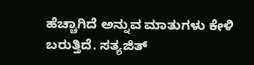ಹೆಚ್ಚಾಗಿದೆ ಅನ್ನುವ ಮಾತುಗಳು ಕೇಳಿ ಬರುತ್ತಿದೆ. ಸತ್ಯಜಿತ್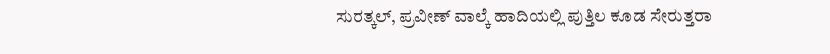ಸುರತ್ಕಲ್, ಪ್ರವೀಣ್ ವಾಲ್ಕೆ ಹಾದಿಯಲ್ಲಿ ಪುತ್ತಿಲ ಕೂಡ ಸೇರುತ್ತರಾ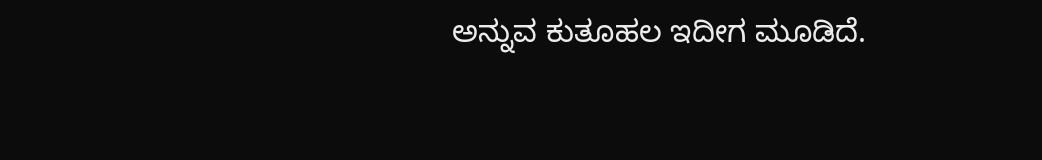ಅನ್ನುವ ಕುತೂಹಲ ಇದೀಗ ಮೂಡಿದೆ.